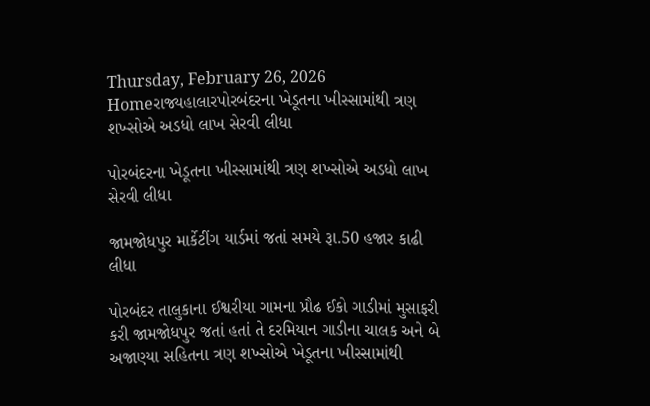Thursday, February 26, 2026
Homeરાજ્યહાલારપોરબંદરના ખેડૂતના ખીસ્સામાંથી ત્રણ શખ્સોએ અડધો લાખ સેરવી લીધા

પોરબંદરના ખેડૂતના ખીસ્સામાંથી ત્રણ શખ્સોએ અડધો લાખ સેરવી લીધા

જામજોધપુર માર્કેટીંગ યાર્ડમાં જતાં સમયે રૂા.50 હજાર કાઢી લીધા

પોરબંદર તાલુકાના ઈશ્વરીયા ગામના પ્રૌઢ ઈકો ગાડીમાં મુસાફરી કરી જામજોધપુર જતાં હતાં તે દરમિયાન ગાડીના ચાલક અને બે અજાણ્યા સહિતના ત્રણ શખ્સોએ ખેડૂતના ખીસ્સામાંથી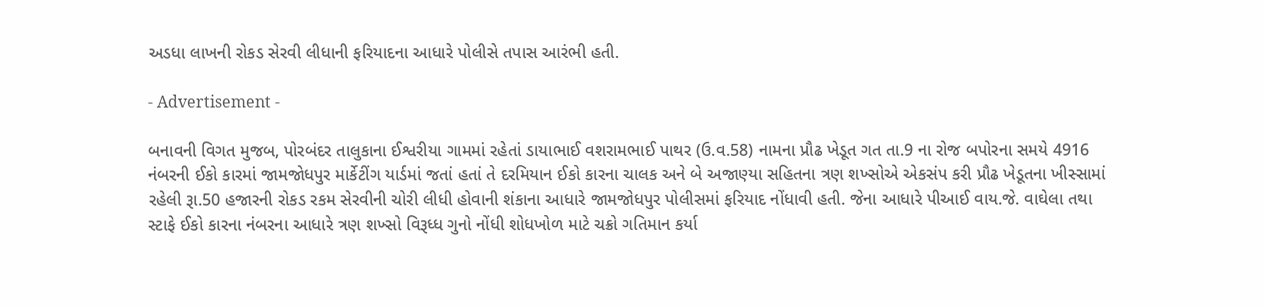અડધા લાખની રોકડ સેરવી લીધાની ફરિયાદના આધારે પોલીસે તપાસ આરંભી હતી.

- Advertisement -

બનાવની વિગત મુજબ, પોરબંદર તાલુકાના ઈશ્વરીયા ગામમાં રહેતાં ડાયાભાઈ વશરામભાઈ પાથર (ઉ.વ.58) નામના પ્રૌઢ ખેડૂત ગત તા.9 ના રોજ બપોરના સમયે 4916 નંબરની ઈકો કારમાં જામજોધપુર માર્કેટીંગ યાર્ડમાં જતાં હતાં તે દરમિયાન ઈકો કારના ચાલક અને બે અજાણ્યા સહિતના ત્રણ શખ્સોએ એકસંપ કરી પ્રૌઢ ખેડૂતના ખીસ્સામાં રહેલી રૂા.50 હજારની રોકડ રકમ સેરવીની ચોરી લીધી હોવાની શંકાના આધારે જામજોધપુર પોલીસમાં ફરિયાદ નોંધાવી હતી. જેના આધારે પીઆઈ વાય.જે. વાઘેલા તથા સ્ટાફે ઈકો કારના નંબરના આધારે ત્રણ શખ્સો વિરૂધ્ધ ગુનો નોંધી શોધખોળ માટે ચક્રો ગતિમાન કર્યા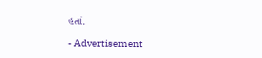હતાં.

- Advertisement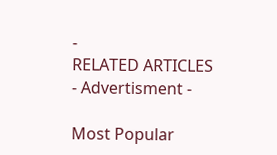-
RELATED ARTICLES
- Advertisment -

Most Popular